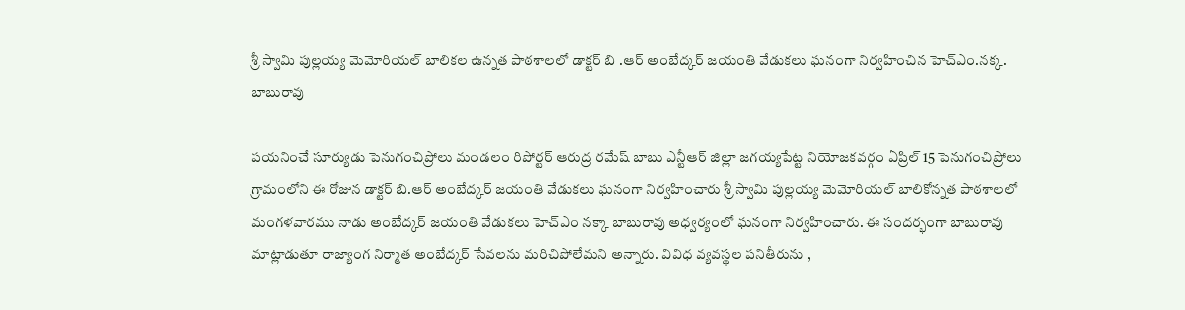శ్రీ స్వామి పుల్లయ్య మెమోరియల్ బాలికల ఉన్నత పాఠశాలలో డాక్టర్ బి .ఆర్ అంబేద్కర్ జయంతి వేడుకలు ఘనంగా నిర్వహించిన హెచ్ఎం.నక్క. బాబురావు

పయనించే సూర్యుడు పెనుగంచిప్రోలు మండలం రిపోర్టర్ ఆరుద్ర రమేష్ బాబు ఎన్టీఆర్ జిల్లా జగయ్యపేట్ట నియోజకవర్గం ఏప్రిల్ 15 పెనుగంచిప్రోలు గ్రామంలోని ఈ రోజున డాక్టర్ బి.ఆర్ అంబేద్కర్ జయంతి వేడుకలు ఘనంగా నిర్వహించారు శ్రీ స్వామి పుల్లయ్య మెమోరియల్ బాలికోన్నత పాఠశాలలో మంగళవారము నాడు అంబేద్కర్ జయంతి వేడుకలు హెచ్ఎం నక్కా బాబురావు అధ్వర్యంలో ఘనంగా నిర్వహించారు. ఈ సందర్భంగా బాబురావు మాట్లాడుతూ రాజ్యాంగ నిర్మాత అంబేద్కర్ సేవలను మరిచిపోలేమని అన్నారు. వివిధ వ్యవస్థల పనితీరును ,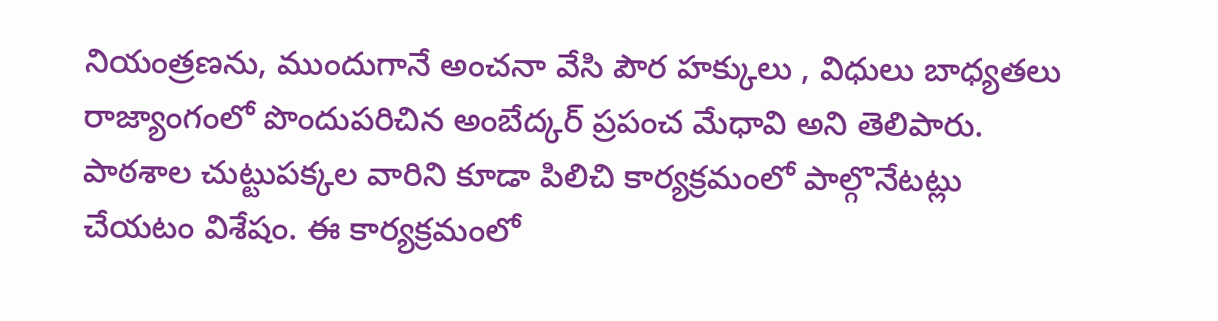నియంత్రణను, ముందుగానే అంచనా వేసి పౌర హక్కులు , విధులు బాధ్యతలు రాజ్యాంగంలో పొందుపరిచిన అంబేద్కర్ ప్రపంచ మేధావి అని తెలిపారు. పాఠశాల చుట్టుపక్కల వారిని కూడా పిలిచి కార్యక్రమంలో పాల్గొనేటట్లు చేయటం విశేషం. ఈ కార్యక్రమంలో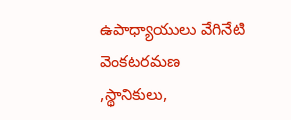ఉపాధ్యాయులు వేగినేటి వెంకటరమణ ,స్థానికులు,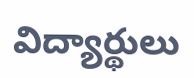విద్యార్థులు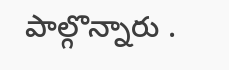పాల్గొన్నారు .